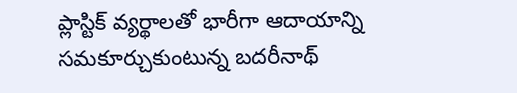ప్లాస్టిక్ వ్యర్థాలతో భారీగా ఆదాయాన్ని సమకూర్చుకుంటున్న బదరీనాథ్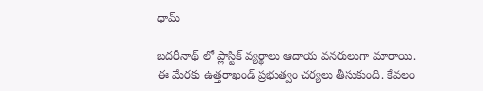ధామ్

బదరీనాథ్ లో ప్లాస్టిక్ వ్యర్థాలు ఆదాయ వనరులుగా మారాయి. ఈ మేరకు ఉత్తరాఖండ్ ప్రభుత్వం చర్యలు తీసుకుంది. కేవలం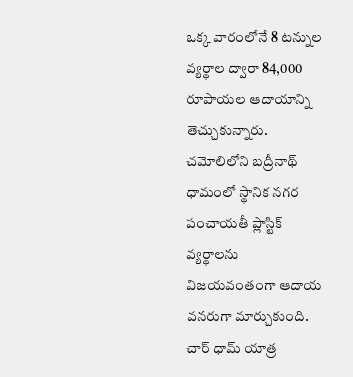ఒక్క వారంలోనే 8 టన్నుల వ్యర్థాల ద్వారా 84,000 రూపాయల ఆదాయాన్ని తెచ్చుకున్నారు. చమోలిలోని బద్రీనాథ్ ధామంలో స్థానిక నగర పంచాయతీ ప్లాస్టిక్ వ్యర్థాలను విజయవంతంగా ఆదాయ వనరుగా మార్చుకుంది. చార్ ధామ్ యాత్ర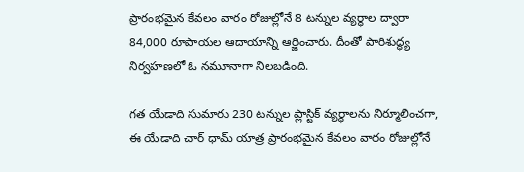ప్రారంభమైన కేవలం వారం రోజుల్లోనే 8 టన్నుల వ్యర్థాల ద్వారా 84,000 రూపాయల ఆదాయాన్ని ఆర్జించారు. దీంతో పారిశుద్ధ్య నిర్వహణలో ఓ నమూనాగా నిలబడింది.

గత యేడాది సుమారు 230 టన్నుల ప్లాస్టిక్ వ్యర్థాలను నిర్మూలించగా, ఈ యేడాది చార్ ధామ్ యాత్ర ప్రారంభమైన కేవలం వారం రోజుల్లోనే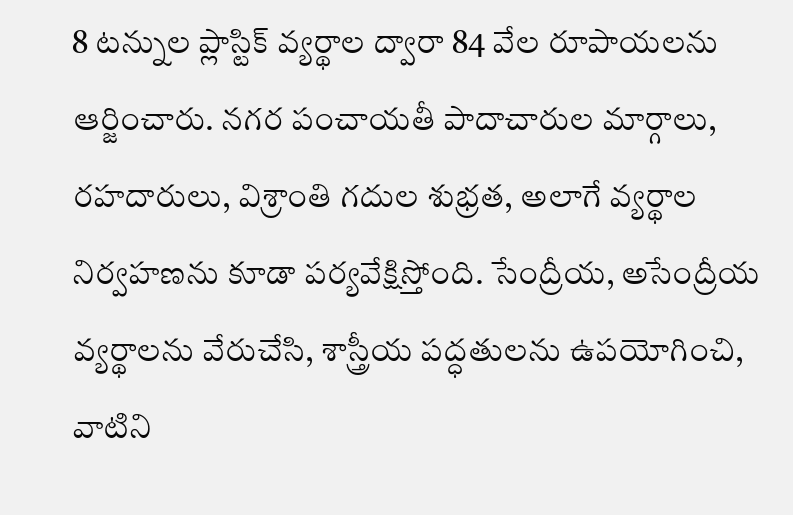8 టన్నుల ప్లాస్టిక్ వ్యర్థాల ద్వారా 84 వేల రూపాయలను ఆర్జించారు. నగర పంచాయతీ పాదాచారుల మార్గాలు, రహదారులు, విశ్రాంతి గదుల శుభ్రత, అలాగే వ్యర్థాల నిర్వహణను కూడా పర్యవేక్షిస్తోంది. సేంద్రీయ, అసేంద్రీయ వ్యర్థాలను వేరుచేసి, శాస్త్రీయ పద్ధతులను ఉపయోగించి, వాటిని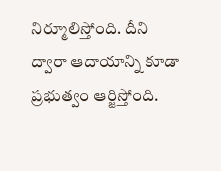నిర్మూలిస్తోంది. దీని ద్వారా ఆదాయాన్ని కూడా ప్రభుత్వం ఆర్జిస్తోంది.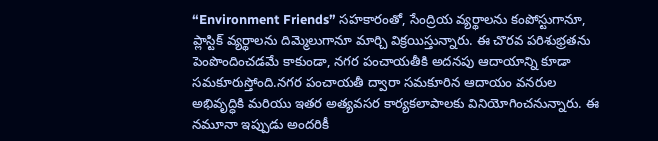“Environment Friends” సహకారంతో, సేంద్రియ వ్యర్థాలను కంపోస్టుగానూ, ప్లాస్టిక్ వ్యర్థాలను దిమ్మెలుగానూ మార్చి విక్రయిస్తున్నారు. ఈ చొరవ పరిశుభ్రతను పెంపొందించడమే కాకుండా, నగర పంచాయతీకి అదనపు ఆదాయాన్ని కూడా సమకూరుస్తోంది.నగర పంచాయతీ ద్వారా సమకూరిన ఆదాయం వనరుల అభివృద్ధికి మరియు ఇతర అత్యవసర కార్యకలాపాలకు వినియోగించనున్నారు. ఈ నమూనా ఇప్పుడు అందరికీ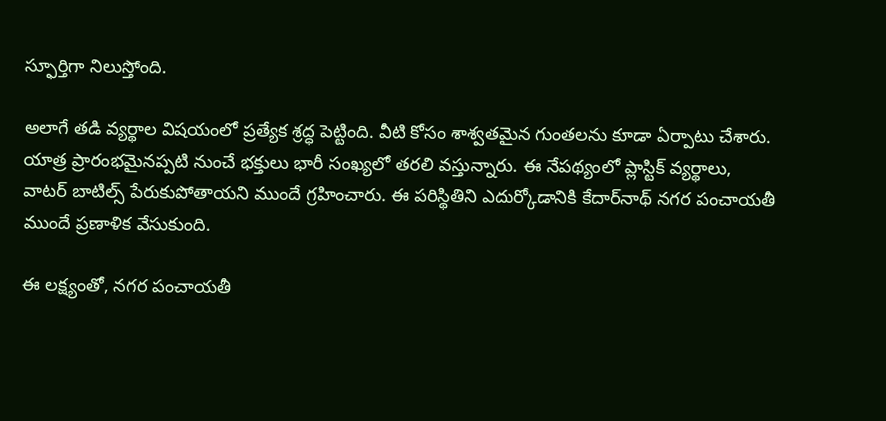స్ఫూర్తిగా నిలుస్తోంది.

అలాగే తడి వ్యర్థాల విషయంలో ప్రత్యేక శ్రద్ధ పెట్టింది. వీటి కోసం శాశ్వతమైన గుంతలను కూడా ఏర్పాటు చేశారు. యాత్ర ప్రారంభమైనప్పటి నుంచే భక్తులు భారీ సంఖ్యలో తరలి వస్తున్నారు. ఈ నేపథ్యంలో ప్లాస్టిక్ వ్యర్థాలు, వాటర్ బాటిల్స్ పేరుకుపోతాయని ముందే గ్రహించారు. ఈ పరిస్థితిని ఎదుర్కోడానికి కేదార్‌నాథ్ నగర పంచాయతీ ముందే ప్రణాళిక వేసుకుంది.

ఈ లక్ష్యంతో, నగర పంచాయతీ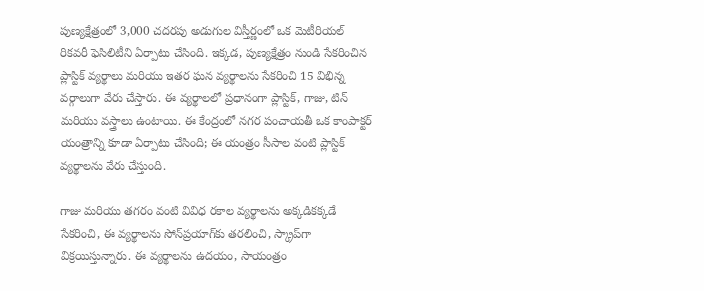పుణ్యక్షేత్రంలో 3,000 చదరపు అడుగుల విస్తీర్ణంలో ఒక మెటీరియల్ రికవరీ ఫెసిలిటీని ఏర్పాటు చేసింది. ఇక్కడ, పుణ్యక్షేత్రం నుండి సేకరించిన ప్లాస్టిక్ వ్యర్థాలు మరియు ఇతర ఘన వ్యర్థాలను సేకరించి 15 విభిన్న వర్గాలుగా వేరు చేస్తారు. ఈ వ్యర్థాలలో ప్రధానంగా ప్లాస్టిక్, గాజు, టిన్ మరియు వస్త్రాలు ఉంటాయి. ఈ కేంద్రంలో నగర పంచాయతీ ఒక కాంపాక్టర్ యంత్రాన్ని కూడా ఏర్పాటు చేసింది; ఈ యంత్రం సీసాల వంటి ప్లాస్టిక్ వ్యర్థాలను వేరు చేస్తుంది.

గాజు మరియు తగరం వంటి వివిధ రకాల వ్యర్థాలను అక్కడికక్కడే సేకరించి, ఈ వ్యర్థాలను సోన్‌ప్రయాగ్‌కు తరలించి, స్క్రాప్‌గా విక్రయిస్తున్నారు. ఈ వ్యర్థాలను ఉదయం, సాయంత్రం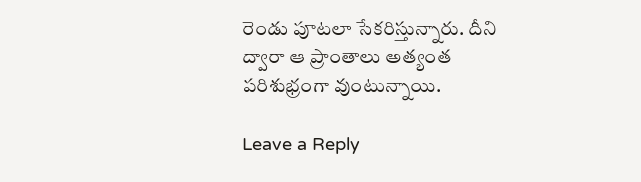రెండు పూటలా సేకరిస్తున్నారు. దీని ద్వారా ఆ ప్రాంతాలు అత్యంత పరిశుభ్రంగా వుంటున్నాయి.

Leave a Reply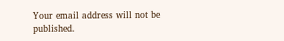Your email address will not be published.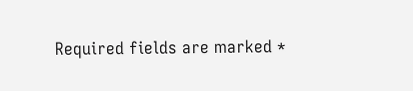Required fields are marked *